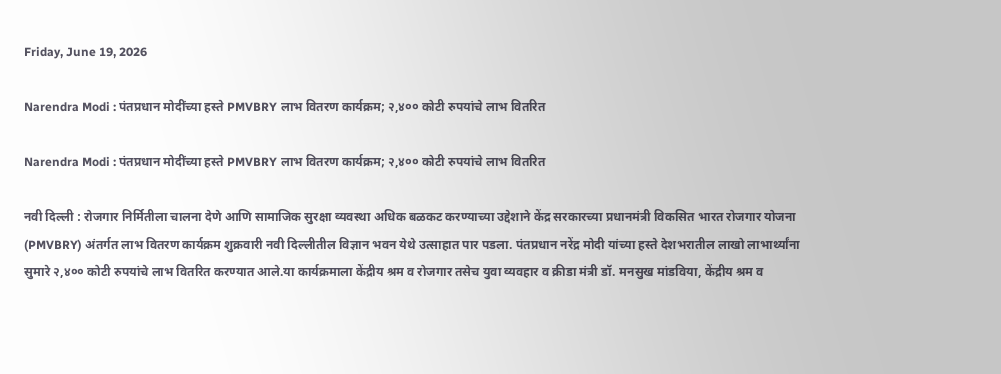Friday, June 19, 2026

Narendra Modi : पंतप्रधान मोदींच्या हस्ते PMVBRY लाभ वितरण कार्यक्रम; २,४०० कोटी रुपयांचे लाभ वितरित

Narendra Modi : पंतप्रधान मोदींच्या हस्ते PMVBRY लाभ वितरण कार्यक्रम; २,४०० कोटी रुपयांचे लाभ वितरित

नवी दिल्ली : रोजगार निर्मितीला चालना देणे आणि सामाजिक सुरक्षा व्यवस्था अधिक बळकट करण्याच्या उद्देशाने केंद्र सरकारच्या प्रधानमंत्री विकसित भारत रोजगार योजना (PMVBRY) अंतर्गत लाभ वितरण कार्यक्रम शुक्रवारी नवी दिल्लीतील विज्ञान भवन येथे उत्साहात पार पडला. पंतप्रधान नरेंद्र मोदी यांच्या हस्ते देशभरातील लाखो लाभार्थ्यांना सुमारे २,४०० कोटी रुपयांचे लाभ वितरित करण्यात आले.या कार्यक्रमाला केंद्रीय श्रम व रोजगार तसेच युवा व्यवहार व क्रीडा मंत्री डॉ. मनसुख मांडविया, केंद्रीय श्रम व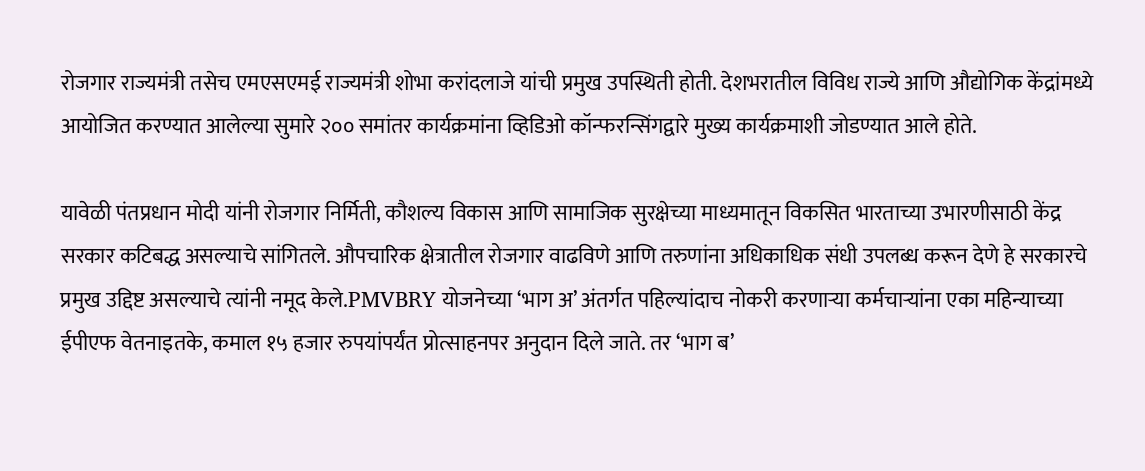रोजगार राज्यमंत्री तसेच एमएसएमई राज्यमंत्री शोभा करांदलाजे यांची प्रमुख उपस्थिती होती. देशभरातील विविध राज्ये आणि औद्योगिक केंद्रांमध्ये आयोजित करण्यात आलेल्या सुमारे २०० समांतर कार्यक्रमांना व्हिडिओ कॉन्फरन्सिंगद्वारे मुख्य कार्यक्रमाशी जोडण्यात आले होते.

यावेळी पंतप्रधान मोदी यांनी रोजगार निर्मिती, कौशल्य विकास आणि सामाजिक सुरक्षेच्या माध्यमातून विकसित भारताच्या उभारणीसाठी केंद्र सरकार कटिबद्ध असल्याचे सांगितले. औपचारिक क्षेत्रातील रोजगार वाढविणे आणि तरुणांना अधिकाधिक संधी उपलब्ध करून देणे हे सरकारचे प्रमुख उद्दिष्ट असल्याचे त्यांनी नमूद केले.PMVBRY योजनेच्या ‘भाग अ’ अंतर्गत पहिल्यांदाच नोकरी करणाऱ्या कर्मचाऱ्यांना एका महिन्याच्या ईपीएफ वेतनाइतके, कमाल १५ हजार रुपयांपर्यंत प्रोत्साहनपर अनुदान दिले जाते. तर ‘भाग ब’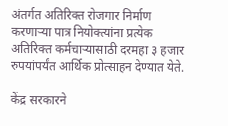अंतर्गत अतिरिक्त रोजगार निर्माण करणाऱ्या पात्र नियोक्त्यांना प्रत्येक अतिरिक्त कर्मचाऱ्यासाठी दरमहा ३ हजार रुपयांपर्यंत आर्थिक प्रोत्साहन देण्यात येते.

केंद्र सरकारने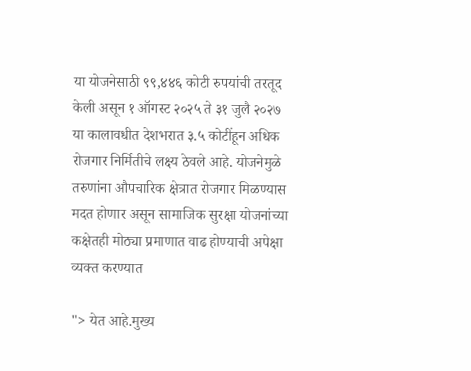या योजनेसाठी ९९,४४६ कोटी रुपयांची तरतूद केली असून १ ऑगस्ट २०२५ ते ३१ जुलै २०२७ या कालावधीत देशभरात ३.५ कोटींहून अधिक रोजगार निर्मितीचे लक्ष्य ठेवले आहे. योजनेमुळे तरुणांना औपचारिक क्षेत्रात रोजगार मिळण्यास मदत होणार असून सामाजिक सुरक्षा योजनांच्या कक्षेतही मोठ्या प्रमाणात वाढ होण्याची अपेक्षा व्यक्त करण्यात

"> येत आहे.मुख्य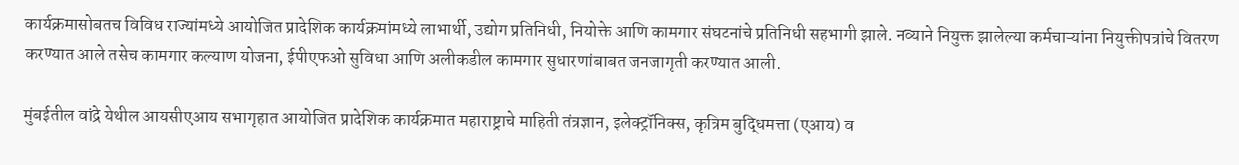कार्यक्रमासोबतच विविध राज्यांमध्ये आयोजित प्रादेशिक कार्यक्रमांमध्ये लाभार्थी, उद्योग प्रतिनिधी, नियोक्ते आणि कामगार संघटनांचे प्रतिनिधी सहभागी झाले. नव्याने नियुक्त झालेल्या कर्मचाऱ्यांना नियुक्तीपत्रांचे वितरण करण्यात आले तसेच कामगार कल्याण योजना, ईपीएफओ सुविधा आणि अलीकडील कामगार सुधारणांबाबत जनजागृती करण्यात आली.

मुंबईतील वांद्रे येथील आयसीएआय सभागृहात आयोजित प्रादेशिक कार्यक्रमात महाराष्ट्राचे माहिती तंत्रज्ञान, इलेक्ट्रॉनिक्स, कृत्रिम बुद्धिमत्ता (एआय) व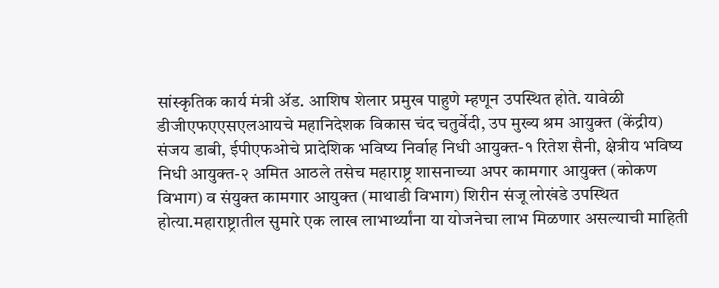सांस्कृतिक कार्य मंत्री ॲड. आशिष शेलार प्रमुख पाहुणे म्हणून उपस्थित होते. यावेळी डीजीएफएएसएलआयचे महानिदेशक विकास चंद चतुर्वेदी, उप मुख्य श्रम आयुक्त (केंद्रीय) संजय डाबी, ईपीएफओचे प्रादेशिक भविष्य निर्वाह निधी आयुक्त-१ रितेश सैनी, क्षेत्रीय भविष्य निधी आयुक्त-२ अमित आठले तसेच महाराष्ट्र शासनाच्या अपर कामगार आयुक्त (कोकण विभाग) व संयुक्त कामगार आयुक्त (माथाडी विभाग) शिरीन संजू लोखंडे उपस्थित होत्या.महाराष्ट्रातील सुमारे एक लाख लाभार्थ्यांना या योजनेचा लाभ मिळणार असल्याची माहिती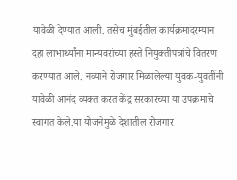यावेळी देण्यात आली. तसेच मुंबईतील कार्यक्रमादरम्यान दहा लाभार्थ्यांना मान्यवरांच्या हस्ते नियुक्तीपत्रांचे वितरण करण्यात आले. नव्याने रोजगार मिळालेल्या युवक-युवतींनी यावेळी आनंद व्यक्त करत केंद्र सरकारच्या या उपक्रमाचे स्वागत केले.या योजनेमुळे देशातील रोजगार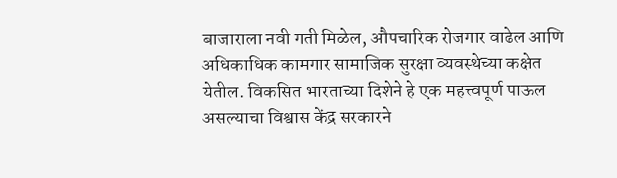बाजाराला नवी गती मिळेल, औपचारिक रोजगार वाढेल आणि अधिकाधिक कामगार सामाजिक सुरक्षा व्यवस्थेच्या कक्षेत येतील. विकसित भारताच्या दिशेने हे एक महत्त्वपूर्ण पाऊल असल्याचा विश्वास केंद्र सरकारने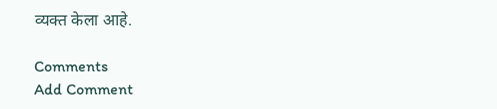व्यक्त केला आहे.

Comments
Add Comment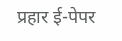प्रहार ई-पेपर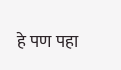हे पण पहा